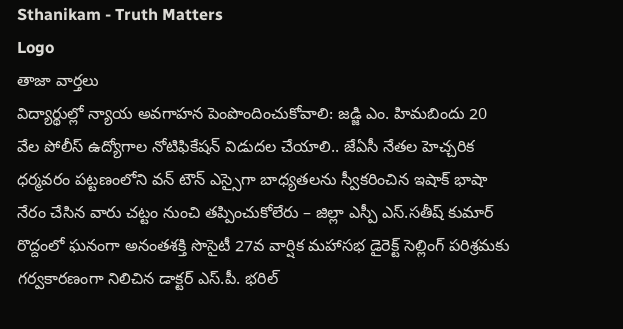Sthanikam - Truth Matters
Logo
తాజా వార్తలు
విద్యార్థుల్లో న్యాయ అవగాహన పెంపొందించుకోవాలి: జడ్జి ఎం. హిమబిందు 20 వేల పోలీస్ ఉద్యోగాల నోటిఫికేషన్ విడుదల చేయాలి.. జేఏసీ నేతల హెచ్చరిక ధర్మవరం పట్టణంలోని వన్ టౌన్ ఎస్సైగా బాధ్యతలను స్వీకరించిన ఇషాక్ భాషా నేరం చేసిన వారు చట్టం నుంచి తప్పించుకోలేరు – జిల్లా ఎస్పీ ఎస్.సతీష్ కుమార్ రొద్దంలో ఘనంగా అనంతశక్తి సొసైటీ 27వ వార్షిక మహాసభ డైరెక్ట్ సెల్లింగ్ పరిశ్రమకు గర్వకారణంగా నిలిచిన డాక్టర్ ఎస్.పీ. భరిల్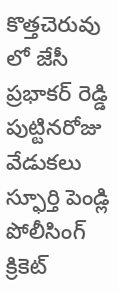కొత్తచెరువు లో జేసీ ప్రభాకర్ రెడ్డి పుట్టినరోజు వేడుకలు స్ఫూర్తి పెండ్లి పోలీసింగ్ క్రికెట్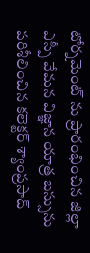టోర్నమెంట్ ను ప్రారంభించిన జిల్లా ఎస్పీ వేమన విజ్ఞాన యాత్ర బస్సును పరిశీలించిన కలెక్టర్ శ్యాంప్రసాద్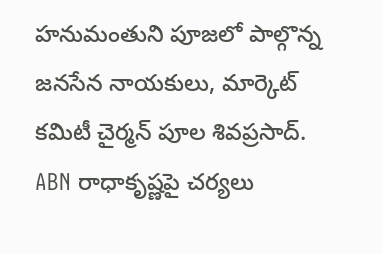హనుమంతుని పూజలో పాల్గొన్న జనసేన నాయకులు, మార్కెట్ కమిటీ చైర్మన్ పూల శివప్రసాద్. ABN రాధాకృష్ణపై చర్యలు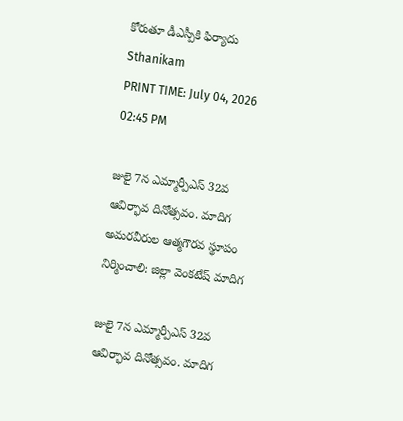కోరుతూ డీఎస్పీకి ఫిర్యాదు
Sthanikam
PRINT TIME: July 04, 2026 02:45 PM

జులై 7న ఎమ్మార్పీఎస్ 32వ ఆవిర్భావ దినోత్సవం. మాదిగ అమరవీరుల ఆత్మగౌరవ స్థూపం నిర్మించాలి: జిల్లా వెంకటేష్ మాదిగ

జులై 7న ఎమ్మార్పీఎస్ 32వ ఆవిర్భావ దినోత్సవం. మాదిగ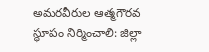అమరవీరుల ఆత్మగౌరవ స్థూపం నిర్మించాలి: జిల్లా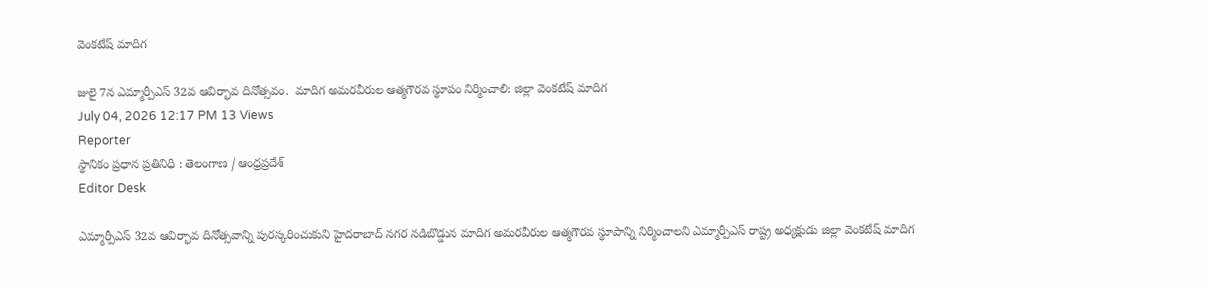వెంకటేష్ మాదిగ

జులై 7న ఎమ్మార్పీఎస్ 32వ ఆవిర్భావ దినోత్సవం.  మాదిగ అమరవీరుల ఆత్మగౌరవ స్థూపం నిర్మించాలి: జిల్లా వెంకటేష్ మాదిగ
July 04, 2026 12:17 PM 13 Views
Reporter
స్థానికం ప్రధాన ప్రతినిధి : తెలంగాణ / ఆంధ్రప్రదేశ్
Editor Desk

ఎమ్మార్పీఎస్ 32వ ఆవిర్భావ దినోత్సవాన్ని పురస్కరించుకుని హైదరాబాద్ నగర నడిబొడ్డున మాదిగ అమరవీరుల ఆత్మగౌరవ స్థూపాన్ని నిర్మించాలని ఎమ్మార్పీఎస్ రాష్ట్ర అధ్యక్షుడు జిల్లా వెంకటేష్ మాదిగ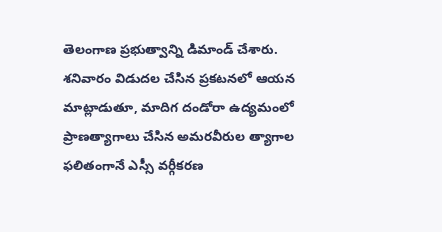తెలంగాణ ప్రభుత్వాన్ని డిమాండ్ చేశారు. శనివారం విడుదల చేసిన ప్రకటనలో ఆయన మాట్లాడుతూ, మాదిగ దండోరా ఉద్యమంలో ప్రాణత్యాగాలు చేసిన అమరవీరుల త్యాగాల ఫలితంగానే ఎస్సీ వర్గీకరణ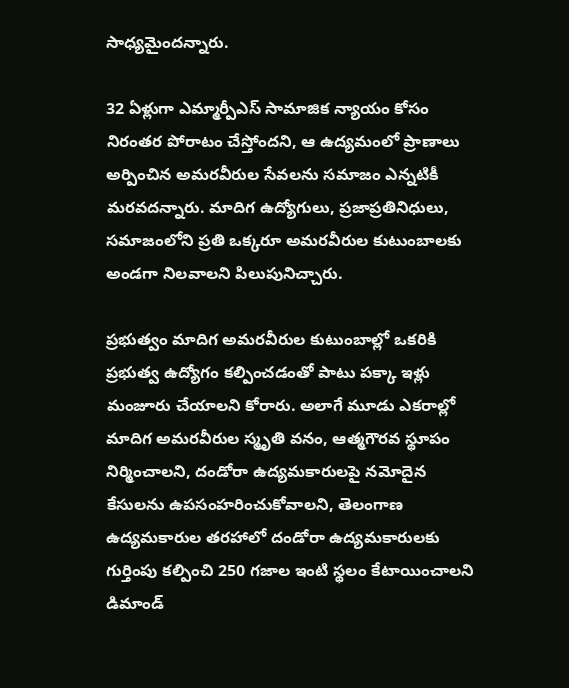సాధ్యమైందన్నారు.

32 ఏళ్లుగా ఎమ్మార్పీఎస్ సామాజిక న్యాయం కోసం నిరంతర పోరాటం చేస్తోందని, ఆ ఉద్యమంలో ప్రాణాలు అర్పించిన అమరవీరుల సేవలను సమాజం ఎన్నటికీ మరవదన్నారు. మాదిగ ఉద్యోగులు, ప్రజాప్రతినిధులు, సమాజంలోని ప్రతి ఒక్కరూ అమరవీరుల కుటుంబాలకు అండగా నిలవాలని పిలుపునిచ్చారు.

ప్రభుత్వం మాదిగ అమరవీరుల కుటుంబాల్లో ఒకరికి ప్రభుత్వ ఉద్యోగం కల్పించడంతో పాటు పక్కా ఇళ్లు మంజూరు చేయాలని కోరారు. అలాగే మూడు ఎకరాల్లో మాదిగ అమరవీరుల స్మృతి వనం, ఆత్మగౌరవ స్థూపం నిర్మించాలని, దండోరా ఉద్యమకారులపై నమోదైన కేసులను ఉపసంహరించుకోవాలని, తెలంగాణ ఉద్యమకారుల తరహాలో దండోరా ఉద్యమకారులకు గుర్తింపు కల్పించి 250 గజాల ఇంటి స్థలం కేటాయించాలని డిమాండ్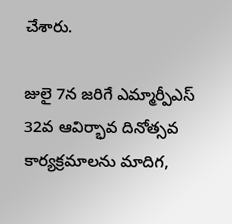చేశారు.

జులై 7న జరిగే ఎమ్మార్పీఎస్ 32వ ఆవిర్భావ దినోత్సవ కార్యక్రమాలను మాదిగ,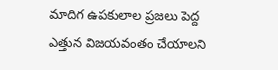మాదిగ ఉపకులాల ప్రజలు పెద్ద ఎత్తున విజయవంతం చేయాలని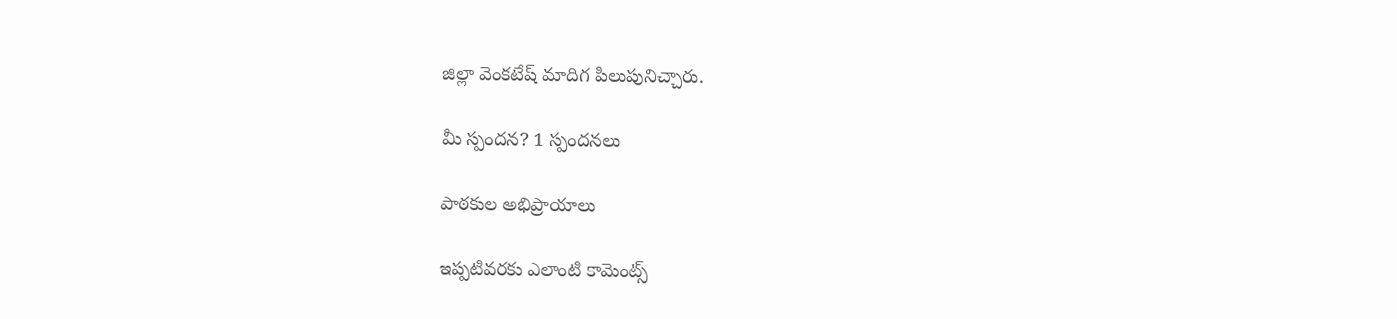జిల్లా వెంకటేష్ మాదిగ పిలుపునిచ్చారు.

మీ స్పందన? 1 స్పందనలు

పాఠకుల అభిప్రాయాలు

ఇప్పటివరకు ఎలాంటి కామెంట్స్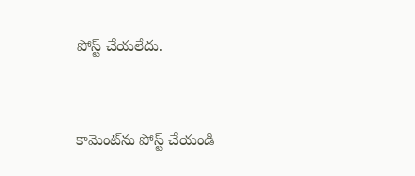పోస్ట్ చేయలేదు.


కామెంట్‌ను పోస్ట్ చేయండి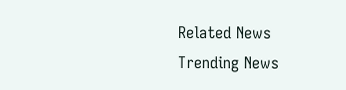Related News
Trending News